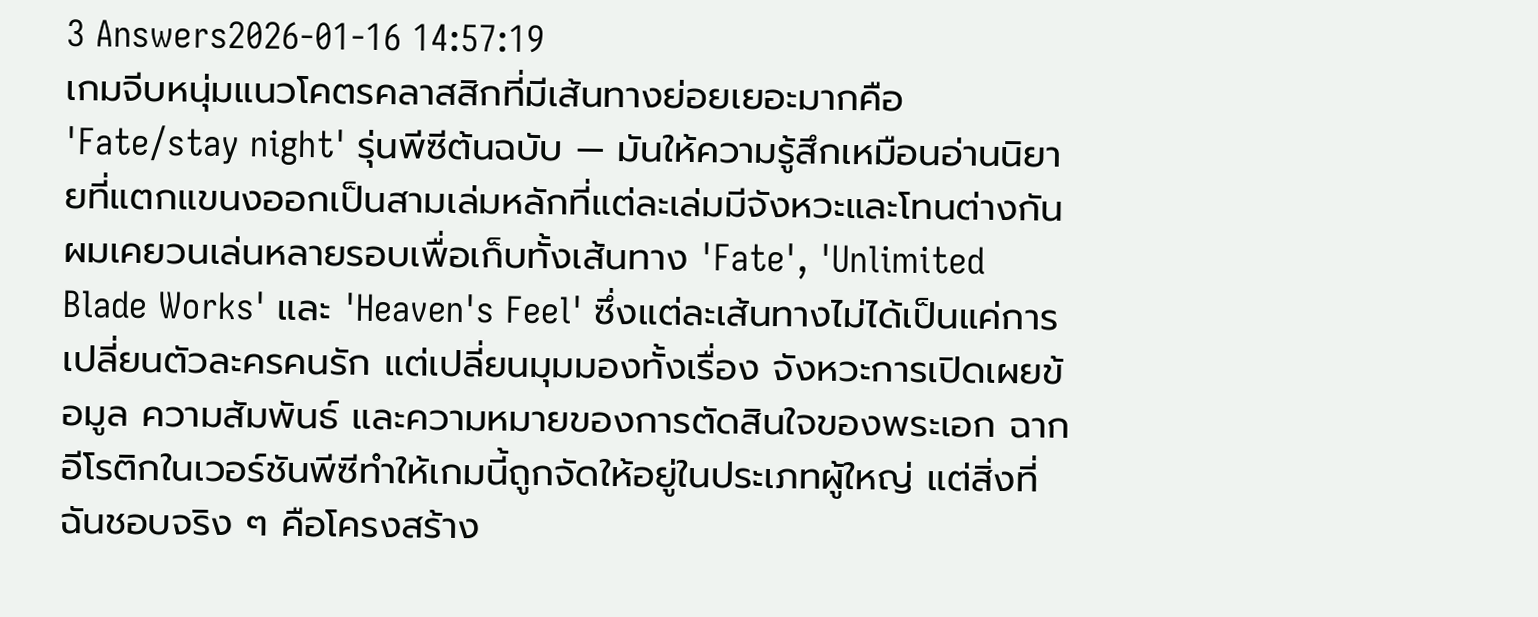3 Answers2026-01-16 14:57:19
เกมจีบหนุ่มแนวโคตรคลาสสิกที่มีเส้นทางย่อยเยอะมากคือ 'Fate/stay night' รุ่นพีซีต้นฉบับ — มันให้ความรู้สึกเหมือนอ่านนิยายที่แตกแขนงออกเป็นสามเล่มหลักที่แต่ละเล่มมีจังหวะและโทนต่างกัน
ผมเคยวนเล่นหลายรอบเพื่อเก็บทั้งเส้นทาง 'Fate', 'Unlimited Blade Works' และ 'Heaven's Feel' ซึ่งแต่ละเส้นทางไม่ได้เป็นแค่การเปลี่ยนตัวละครคนรัก แต่เปลี่ยนมุมมองทั้งเรื่อง จังหวะการเปิดเผยข้อมูล ความสัมพันธ์ และความหมายของการตัดสินใจของพระเอก ฉากอีโรติกในเวอร์ชันพีซีทำให้เกมนี้ถูกจัดให้อยู่ในประเภทผู้ใหญ่ แต่สิ่งที่ฉันชอบจริง ๆ คือโครงสร้าง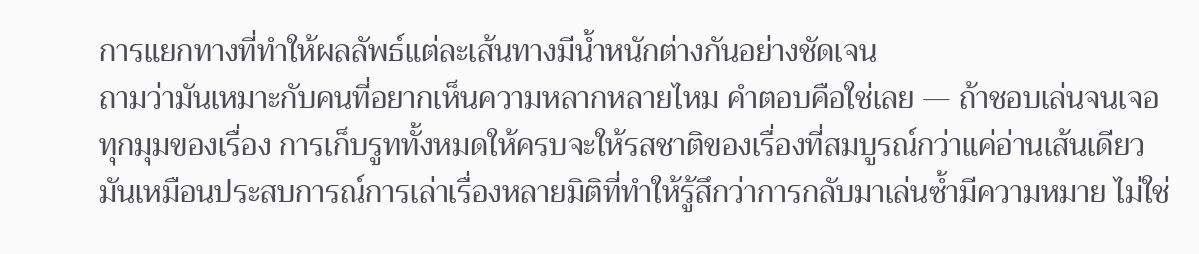การแยกทางที่ทำให้ผลลัพธ์แต่ละเส้นทางมีน้ำหนักต่างกันอย่างชัดเจน
ถามว่ามันเหมาะกับคนที่อยากเห็นความหลากหลายไหม คำตอบคือใช่เลย — ถ้าชอบเล่นจนเจอทุกมุมของเรื่อง การเก็บรูททั้งหมดให้ครบจะให้รสชาติของเรื่องที่สมบูรณ์กว่าแค่อ่านเส้นเดียว มันเหมือนประสบการณ์การเล่าเรื่องหลายมิติที่ทำให้รู้สึกว่าการกลับมาเล่นซ้ำมีความหมาย ไม่ใช่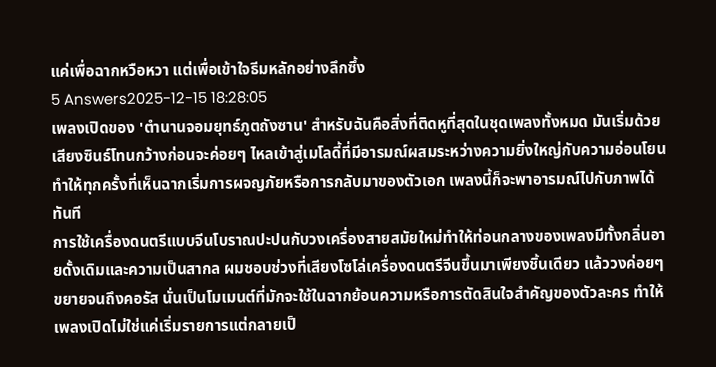แค่เพื่อฉากหวือหวา แต่เพื่อเข้าใจธีมหลักอย่างลึกซึ้ง
5 Answers2025-12-15 18:28:05
เพลงเปิดของ 'ตํานานจอมยุทธ์ภูตถังซาน' สำหรับฉันคือสิ่งที่ติดหูที่สุดในชุดเพลงทั้งหมด มันเริ่มด้วยเสียงซินธ์โทนกว้างก่อนจะค่อยๆ ไหลเข้าสู่เมโลดี้ที่มีอารมณ์ผสมระหว่างความยิ่งใหญ่กับความอ่อนโยน ทำให้ทุกครั้งที่เห็นฉากเริ่มการผจญภัยหรือการกลับมาของตัวเอก เพลงนี้ก็จะพาอารมณ์ไปกับภาพได้ทันที
การใช้เครื่องดนตรีแบบจีนโบราณปะปนกับวงเครื่องสายสมัยใหม่ทำให้ท่อนกลางของเพลงมีทั้งกลิ่นอายดั้งเดิมและความเป็นสากล ผมชอบช่วงที่เสียงโซโล่เครื่องดนตรีจีนขึ้นมาเพียงชิ้นเดียว แล้ววงค่อยๆ ขยายจนถึงคอรัส นั่นเป็นโมเมนต์ที่มักจะใช้ในฉากย้อนความหรือการตัดสินใจสำคัญของตัวละคร ทำให้เพลงเปิดไม่ใช่แค่เริ่มรายการแต่กลายเป็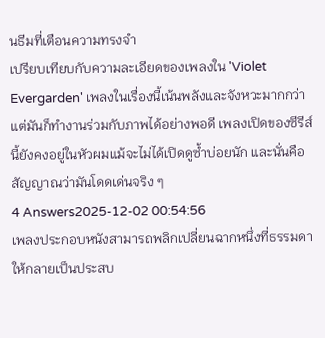นธีมที่เตือนความทรงจำ
เปรียบเทียบกับความละเอียดของเพลงใน 'Violet Evergarden' เพลงในเรื่องนี้เน้นพลังและจังหวะมากกว่า แต่มันก็ทำงานร่วมกับภาพได้อย่างพอดี เพลงเปิดของซีรีส์นี้ยังคงอยู่ในหัวผมแม้จะไม่ได้เปิดดูซ้ำบ่อยนัก และนั่นคือสัญญาณว่ามันโดดเด่นจริง ๆ
4 Answers2025-12-02 00:54:56
เพลงประกอบหนังสามารถพลิกเปลี่ยนฉากหนึ่งที่ธรรมดาให้กลายเป็นประสบ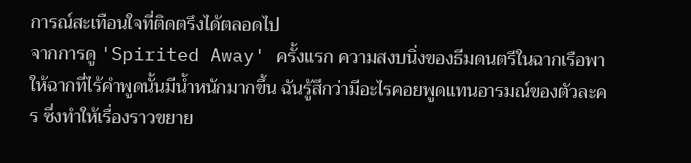การณ์สะเทือนใจที่ติดตรึงได้ตลอดไป
จากการดู 'Spirited Away' ครั้งแรก ความสงบนิ่งของธีมดนตรีในฉากเรือพาให้ฉากที่ไร้คำพูดนั้นมีน้ำหนักมากขึ้น ฉันรู้สึกว่ามีอะไรคอยพูดแทนอารมณ์ของตัวละคร ซึ่งทำให้เรื่องราวขยาย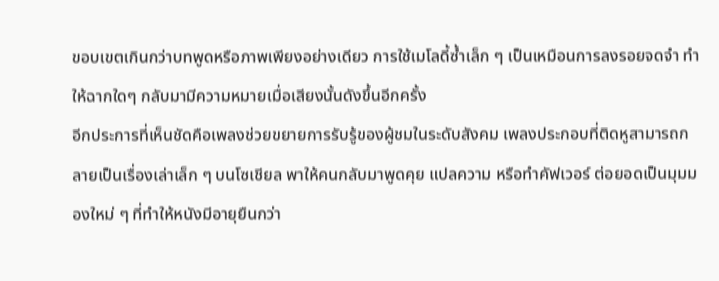ขอบเขตเกินกว่าบทพูดหรือภาพเพียงอย่างเดียว การใช้เมโลดี้ซ้ำเล็ก ๆ เป็นเหมือนการลงรอยจดจำ ทำให้ฉากใดๆ กลับมามีความหมายเมื่อเสียงนั้นดังขึ้นอีกครั้ง
อีกประการที่เห็นชัดคือเพลงช่วยขยายการรับรู้ของผู้ชมในระดับสังคม เพลงประกอบที่ติดหูสามารถกลายเป็นเรื่องเล่าเล็ก ๆ บนโซเชียล พาให้คนกลับมาพูดคุย แปลความ หรือทำคัฟเวอร์ ต่อยอดเป็นมุมมองใหม่ ๆ ที่ทำให้หนังมีอายุยืนกว่า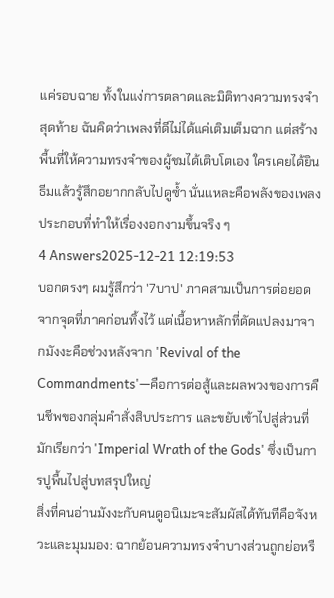แค่รอบฉาย ทั้งในแง่การตลาดและมิติทางความทรงจำ
สุดท้าย ฉันคิดว่าเพลงที่ดีไม่ได้แค่เติมเต็มฉาก แต่สร้างพื้นที่ให้ความทรงจำของผู้ชมได้เติบโตเอง ใครเคยได้ยินธีมแล้วรู้สึกอยากกลับไปดูซ้ำ นั่นแหละคือพลังของเพลงประกอบที่ทำให้เรื่องงอกงามขึ้นจริง ๆ
4 Answers2025-12-21 12:19:53
บอกตรงๆ ผมรู้สึกว่า '7บาป' ภาคสามเป็นการต่อยอดจากจุดที่ภาคก่อนทิ้งไว้ แต่เนื้อหาหลักที่ดัดแปลงมาจากมังงะคือช่วงหลังจาก 'Revival of the Commandments'—คือการต่อสู้และผลพวงของการคืนชีพของกลุ่มคำสั่งสิบประการ และขยับเข้าไปสู่ส่วนที่มักเรียกว่า 'Imperial Wrath of the Gods' ซึ่งเป็นการปูพื้นไปสู่บทสรุปใหญ่
สิ่งที่คนอ่านมังงะกับคนดูอนิเมะจะสัมผัสได้ทันทีคือจังหวะและมุมมอง: ฉากย้อนความทรงจำบางส่วนถูกย่อหรื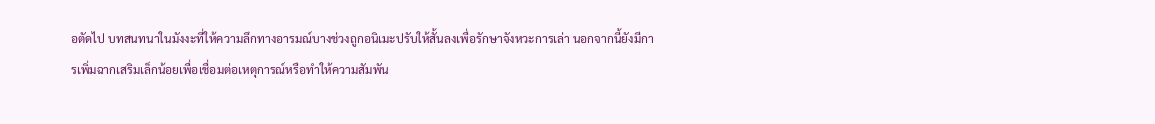อตัดไป บทสนทนาในมังงะที่ให้ความลึกทางอารมณ์บางช่วงถูกอนิเมะปรับให้สั้นลงเพื่อรักษาจังหวะการเล่า นอกจากนี้ยังมีการเพิ่มฉากเสริมเล็กน้อยเพื่อเชื่อมต่อเหตุการณ์หรือทำให้ความสัมพัน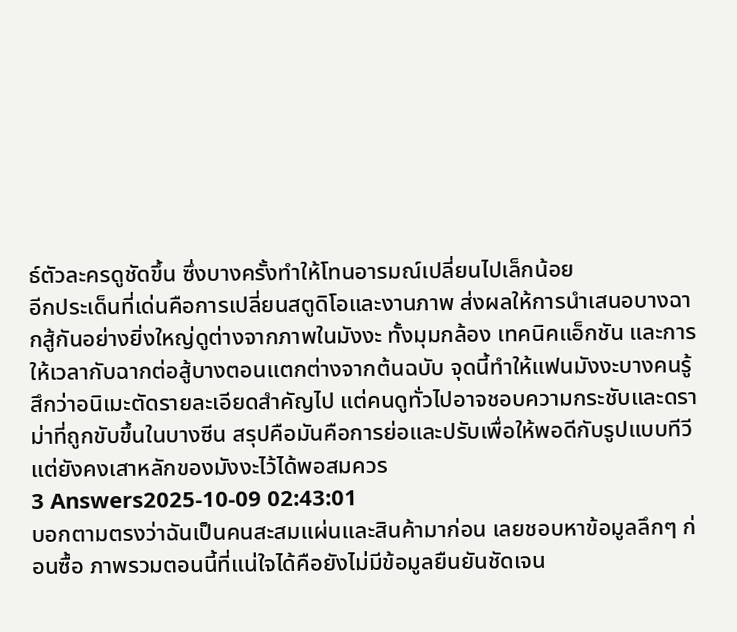ธ์ตัวละครดูชัดขึ้น ซึ่งบางครั้งทำให้โทนอารมณ์เปลี่ยนไปเล็กน้อย
อีกประเด็นที่เด่นคือการเปลี่ยนสตูดิโอและงานภาพ ส่งผลให้การนำเสนอบางฉากสู้กันอย่างยิ่งใหญ่ดูต่างจากภาพในมังงะ ทั้งมุมกล้อง เทคนิคแอ็กชัน และการให้เวลากับฉากต่อสู้บางตอนแตกต่างจากต้นฉบับ จุดนี้ทำให้แฟนมังงะบางคนรู้สึกว่าอนิเมะตัดรายละเอียดสำคัญไป แต่คนดูทั่วไปอาจชอบความกระชับและดราม่าที่ถูกขับขึ้นในบางซีน สรุปคือมันคือการย่อและปรับเพื่อให้พอดีกับรูปแบบทีวี แต่ยังคงเสาหลักของมังงะไว้ได้พอสมควร
3 Answers2025-10-09 02:43:01
บอกตามตรงว่าฉันเป็นคนสะสมแผ่นและสินค้ามาก่อน เลยชอบหาข้อมูลลึกๆ ก่อนซื้อ ภาพรวมตอนนี้ที่แน่ใจได้คือยังไม่มีข้อมูลยืนยันชัดเจน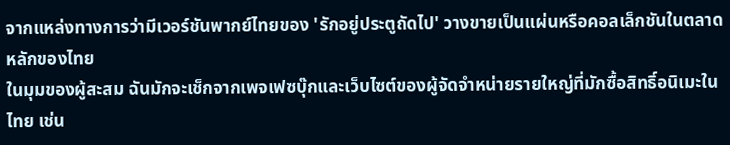จากแหล่งทางการว่ามีเวอร์ชันพากย์ไทยของ 'รักอยู่ประตูถัดไป' วางขายเป็นแผ่นหรือคอลเล็กชันในตลาดหลักของไทย
ในมุมของผู้สะสม ฉันมักจะเช็กจากเพจเฟซบุ๊กและเว็บไซต์ของผู้จัดจำหน่ายรายใหญ่ที่มักซื้อสิทธิ์อนิเมะในไทย เช่น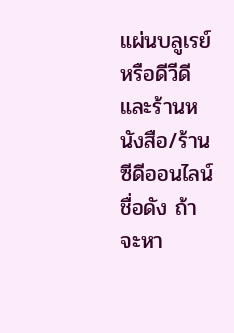แผ่นบลูเรย์หรือดีวีดี และร้านหนังสือ/ร้านซีดีออนไลน์ชื่อดัง ถ้าจะหา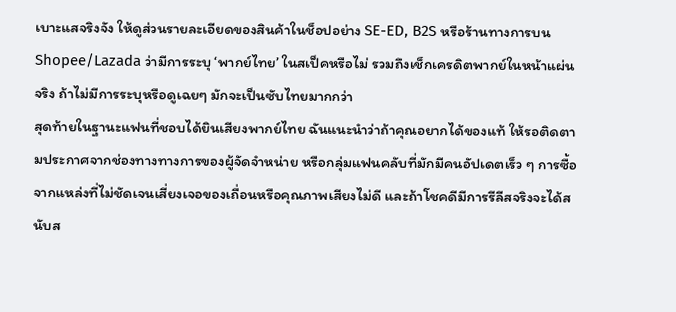เบาะแสจริงจัง ให้ดูส่วนรายละเอียดของสินค้าในช็อปอย่าง SE-ED, B2S หรือร้านทางการบน Shopee/Lazada ว่ามีการระบุ ‘พากย์ไทย’ ในสเป็คหรือไม่ รวมถึงเช็กเครดิตพากย์ในหน้าแผ่นจริง ถ้าไม่มีการระบุหรือดูเฉยๆ มักจะเป็นซับไทยมากกว่า
สุดท้ายในฐานะแฟนที่ชอบได้ยินเสียงพากย์ไทย ฉันแนะนำว่าถ้าคุณอยากได้ของแท้ ให้รอติดตามประกาศจากช่องทางทางการของผู้จัดจำหน่าย หรือกลุ่มแฟนคลับที่มักมีคนอัปเดตเร็ว ๆ การซื้อจากแหล่งที่ไม่ชัดเจนเสี่ยงเจอของเถื่อนหรือคุณภาพเสียงไม่ดี และถ้าโชคดีมีการรีลีสจริงจะได้สนับส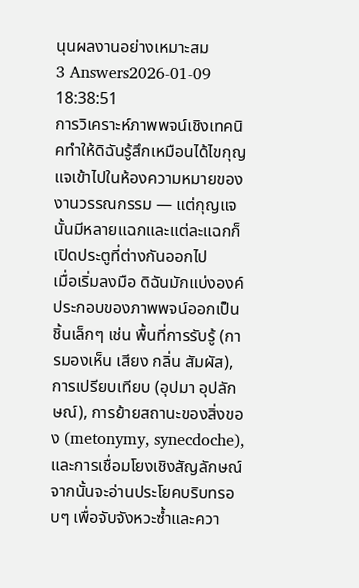นุนผลงานอย่างเหมาะสม
3 Answers2026-01-09 18:38:51
การวิเคราะห์ภาพพจน์เชิงเทคนิคทำให้ดิฉันรู้สึกเหมือนได้ไขกุญแจเข้าไปในห้องความหมายของงานวรรณกรรม — แต่กุญแจนั้นมีหลายแฉกและแต่ละแฉกก็เปิดประตูที่ต่างกันออกไป
เมื่อเริ่มลงมือ ดิฉันมักแบ่งองค์ประกอบของภาพพจน์ออกเป็นชิ้นเล็กๆ เช่น พื้นที่การรับรู้ (การมองเห็น เสียง กลิ่น สัมผัส), การเปรียบเทียบ (อุปมา อุปลักษณ์), การย้ายสถานะของสิ่งของ (metonymy, synecdoche), และการเชื่อมโยงเชิงสัญลักษณ์ จากนั้นจะอ่านประโยคบริบทรอบๆ เพื่อจับจังหวะซ้ำและควา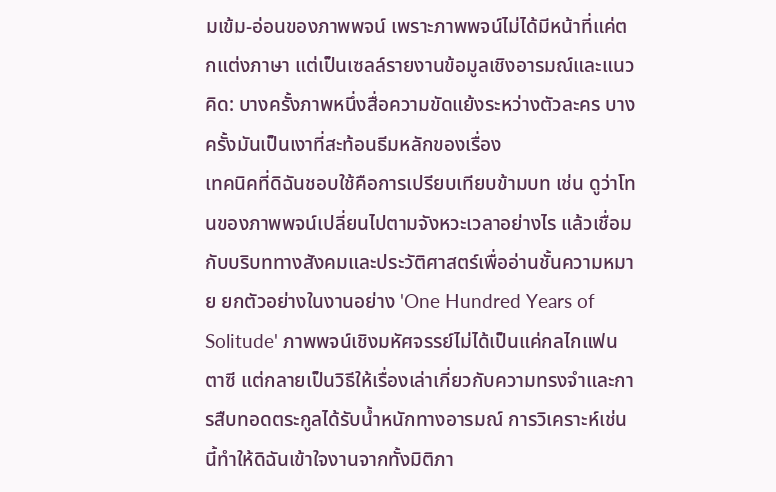มเข้ม-อ่อนของภาพพจน์ เพราะภาพพจน์ไม่ได้มีหน้าที่แค่ตกแต่งภาษา แต่เป็นเซลล์รายงานข้อมูลเชิงอารมณ์และแนวคิด: บางครั้งภาพหนึ่งสื่อความขัดแย้งระหว่างตัวละคร บางครั้งมันเป็นเงาที่สะท้อนธีมหลักของเรื่อง
เทคนิคที่ดิฉันชอบใช้คือการเปรียบเทียบข้ามบท เช่น ดูว่าโทนของภาพพจน์เปลี่ยนไปตามจังหวะเวลาอย่างไร แล้วเชื่อมกับบริบททางสังคมและประวัติศาสตร์เพื่ออ่านชั้นความหมาย ยกตัวอย่างในงานอย่าง 'One Hundred Years of Solitude' ภาพพจน์เชิงมหัศจรรย์ไม่ได้เป็นแค่กลไกแฟนตาซี แต่กลายเป็นวิธีให้เรื่องเล่าเกี่ยวกับความทรงจำและการสืบทอดตระกูลได้รับน้ำหนักทางอารมณ์ การวิเคราะห์เช่นนี้ทำให้ดิฉันเข้าใจงานจากทั้งมิติภา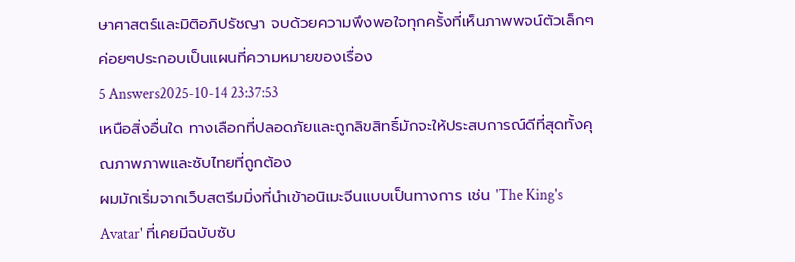ษาศาสตร์และมิติอภิปรัชญา จบด้วยความพึงพอใจทุกครั้งที่เห็นภาพพจน์ตัวเล็กๆ ค่อยๆประกอบเป็นแผนที่ความหมายของเรื่อง
5 Answers2025-10-14 23:37:53
เหนือสิ่งอื่นใด ทางเลือกที่ปลอดภัยและถูกลิขสิทธิ์มักจะให้ประสบการณ์ดีที่สุดทั้งคุณภาพภาพและซับไทยที่ถูกต้อง
ผมมักเริ่มจากเว็บสตรีมมิ่งที่นำเข้าอนิเมะจีนแบบเป็นทางการ เช่น 'The King's Avatar' ที่เคยมีฉบับซับ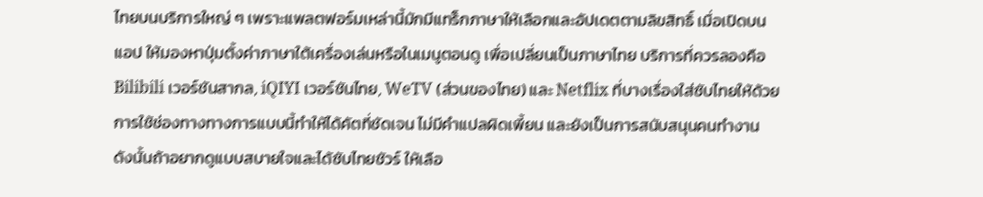ไทยบนบริการใหญ่ ๆ เพราะแพลตฟอร์มเหล่านี้มักมีแทร็กภาษาให้เลือกและอัปเดตตามลิขสิทธิ์ เมื่อเปิดบนแอป ให้มองหาปุ่มตั้งค่าภาษาใต้เครื่องเล่นหรือในเมนูตอนดู เพื่อเปลี่ยนเป็นภาษาไทย บริการที่ควรลองคือ Bilibili เวอร์ชันสากล, iQIYI เวอร์ชันไทย, WeTV (ส่วนของไทย) และ Netflix ที่บางเรื่องใส่ซับไทยให้ด้วย
การใช้ช่องทางทางการแบบนี้ทำให้ได้คัตที่ชัดเจน ไม่มีคำแปลผิดเพี้ยน และยังเป็นการสนับสนุนคนทำงาน ดังนั้นถ้าอยากดูแบบสบายใจและได้ซับไทยชัวร์ ให้เลือ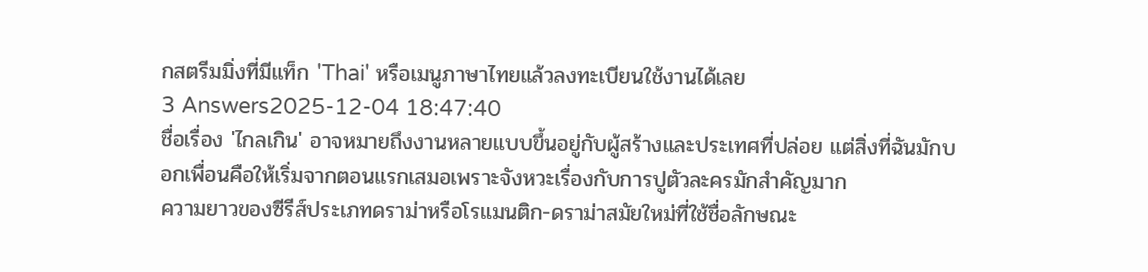กสตรีมมิ่งที่มีแท็ก 'Thai' หรือเมนูภาษาไทยแล้วลงทะเบียนใช้งานได้เลย
3 Answers2025-12-04 18:47:40
ชื่อเรื่อง 'ไกลเกิน' อาจหมายถึงงานหลายแบบขึ้นอยู่กับผู้สร้างและประเทศที่ปล่อย แต่สิ่งที่ฉันมักบอกเพื่อนคือให้เริ่มจากตอนแรกเสมอเพราะจังหวะเรื่องกับการปูตัวละครมักสำคัญมาก
ความยาวของซีรีส์ประเภทดราม่าหรือโรแมนติก-ดราม่าสมัยใหม่ที่ใช้ชื่อลักษณะ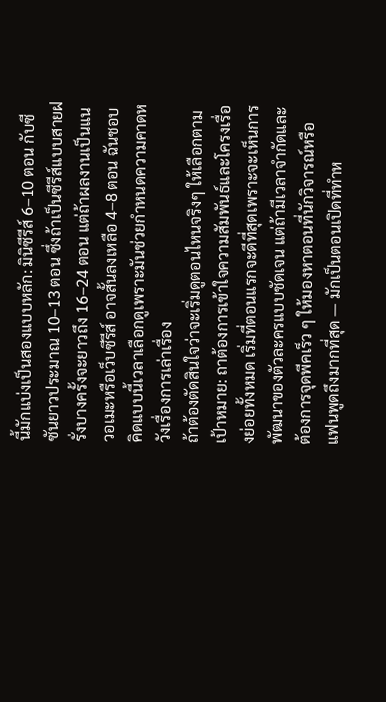นี้มักแบ่งเป็นสองแบบหลัก: มินิซีรีส์ 6–10 ตอน กับซีซันยาวประมาณ 10–13 ตอน ซึ่งถ้าเป็นซีรีส์แบบสายฝรั่งบางครั้งจะยาวถึง 16–24 ตอน แต่ถ้าผลงานเป็นแนวอเมะหรือเว็บซีรีส์ อาจสั้นลงเหลือ 4–8 ตอน ฉันชอบคิดแบบนี้เวลาเลือกดูเพราะมันช่วยกำหนดความคาดหวังเรื่องการเล่าเรื่อง
ถ้าต้องตัดสินใจว่าจะเริ่มดูตอนไหนจริงๆ ให้เลือกตามเป้าหมาย: ถาต้องการเข้าใจความสัมพันธ์และโครงเรื่องย่อยทั้งหมด เริ่มที่ตอนแรกจะดีที่สุดเพราะจะเห็นการพัฒนาของตัวละครแบบชัดเจน แต่ถ้ามีเวลาจำกัดและต้องการจุดพีคเร็ว ๆ ให้มองหาตอนที่นักวิจารณ์หรือแฟนพูดถึงมากที่สุด — มักเป็นตอนเปิดที่ทำห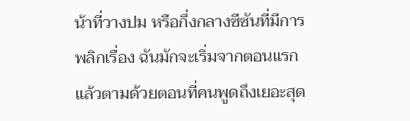น้าที่วางปม หรือกึ่งกลางซีซันที่มีการพลิกเรื่อง ฉันมักจะเริ่มจากตอนแรกแล้วตามด้วยตอนที่คนพูดถึงเยอะสุด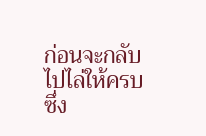ก่อนจะกลับไปไล่ให้ครบ ซึ่ง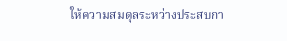ให้ความสมดุลระหว่างประสบกา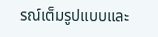รณ์เต็มรูปแบบและ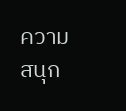ความสนุก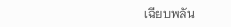เฉียบพลัน